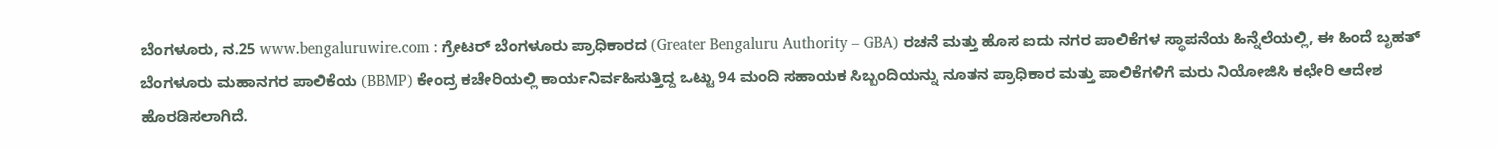ಬೆಂಗಳೂರು, ನ.25 www.bengaluruwire.com : ಗ್ರೇಟರ್ ಬೆಂಗಳೂರು ಪ್ರಾಧಿಕಾರದ (Greater Bengaluru Authority – GBA) ರಚನೆ ಮತ್ತು ಹೊಸ ಐದು ನಗರ ಪಾಲಿಕೆಗಳ ಸ್ಥಾಪನೆಯ ಹಿನ್ನೆಲೆಯಲ್ಲಿ, ಈ ಹಿಂದೆ ಬೃಹತ್ ಬೆಂಗಳೂರು ಮಹಾನಗರ ಪಾಲಿಕೆಯ (BBMP) ಕೇಂದ್ರ ಕಚೇರಿಯಲ್ಲಿ ಕಾರ್ಯನಿರ್ವಹಿಸುತ್ತಿದ್ದ ಒಟ್ಟು 94 ಮಂದಿ ಸಹಾಯಕ ಸಿಬ್ಬಂದಿಯನ್ನು ನೂತನ ಪ್ರಾಧಿಕಾರ ಮತ್ತು ಪಾಲಿಕೆಗಳಿಗೆ ಮರು ನಿಯೋಜಿಸಿ ಕಛೇರಿ ಆದೇಶ ಹೊರಡಿಸಲಾಗಿದೆ.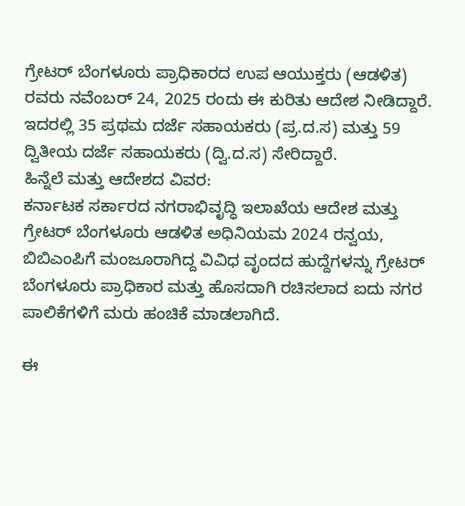ಗ್ರೇಟರ್ ಬೆಂಗಳೂರು ಪ್ರಾಧಿಕಾರದ ಉಪ ಆಯುಕ್ತರು (ಆಡಳಿತ) ರವರು ನವೆಂಬರ್ 24, 2025 ರಂದು ಈ ಕುರಿತು ಆದೇಶ ನೀಡಿದ್ದಾರೆ. ಇದರಲ್ಲಿ 35 ಪ್ರಥಮ ದರ್ಜೆ ಸಹಾಯಕರು (ಪ್ರ.ದ.ಸ) ಮತ್ತು 59 ದ್ವಿತೀಯ ದರ್ಜೆ ಸಹಾಯಕರು (ದ್ವಿ.ದ.ಸ) ಸೇರಿದ್ದಾರೆ.
ಹಿನ್ನೆಲೆ ಮತ್ತು ಆದೇಶದ ವಿವರ:
ಕರ್ನಾಟಕ ಸರ್ಕಾರದ ನಗರಾಭಿವೃದ್ಧಿ ಇಲಾಖೆಯ ಆದೇಶ ಮತ್ತು ಗ್ರೇಟರ್ ಬೆಂಗಳೂರು ಆಡಳಿತ ಅಧಿನಿಯಮ 2024 ರನ್ವಯ, ಬಿಬಿಎಂಪಿಗೆ ಮಂಜೂರಾಗಿದ್ದ ವಿವಿಧ ವೃಂದದ ಹುದ್ದೆಗಳನ್ನು ಗ್ರೇಟರ್ ಬೆಂಗಳೂರು ಪ್ರಾಧಿಕಾರ ಮತ್ತು ಹೊಸದಾಗಿ ರಚಿಸಲಾದ ಐದು ನಗರ ಪಾಲಿಕೆಗಳಿಗೆ ಮರು ಹಂಚಿಕೆ ಮಾಡಲಾಗಿದೆ.

ಈ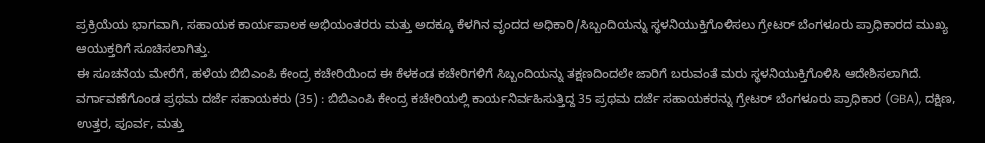ಪ್ರಕ್ರಿಯೆಯ ಭಾಗವಾಗಿ, ಸಹಾಯಕ ಕಾರ್ಯಪಾಲಕ ಅಭಿಯಂತರರು ಮತ್ತು ಅದಕ್ಕೂ ಕೆಳಗಿನ ವೃಂದದ ಅಧಿಕಾರಿ/ಸಿಬ್ಬಂದಿಯನ್ನು ಸ್ಥಳನಿಯುಕ್ತಿಗೊಳಿಸಲು ಗ್ರೇಟರ್ ಬೆಂಗಳೂರು ಪ್ರಾಧಿಕಾರದ ಮುಖ್ಯ ಆಯುಕ್ತರಿಗೆ ಸೂಚಿಸಲಾಗಿತ್ತು.
ಈ ಸೂಚನೆಯ ಮೇರೆಗೆ, ಹಳೆಯ ಬಿಬಿಎಂಪಿ ಕೇಂದ್ರ ಕಚೇರಿಯಿಂದ ಈ ಕೆಳಕಂಡ ಕಚೇರಿಗಳಿಗೆ ಸಿಬ್ಬಂದಿಯನ್ನು ತಕ್ಷಣದಿಂದಲೇ ಜಾರಿಗೆ ಬರುವಂತೆ ಮರು ಸ್ಥಳನಿಯುಕ್ತಿಗೊಳಿಸಿ ಆದೇಶಿಸಲಾಗಿದೆ.
ವರ್ಗಾವಣೆಗೊಂಡ ಪ್ರಥಮ ದರ್ಜೆ ಸಹಾಯಕರು (35) : ಬಿಬಿಎಂಪಿ ಕೇಂದ್ರ ಕಚೇರಿಯಲ್ಲಿ ಕಾರ್ಯನಿರ್ವಹಿಸುತ್ತಿದ್ದ 35 ಪ್ರಥಮ ದರ್ಜೆ ಸಹಾಯಕರನ್ನು ಗ್ರೇಟರ್ ಬೆಂಗಳೂರು ಪ್ರಾಧಿಕಾರ (GBA), ದಕ್ಷಿಣ, ಉತ್ತರ, ಪೂರ್ವ, ಮತ್ತು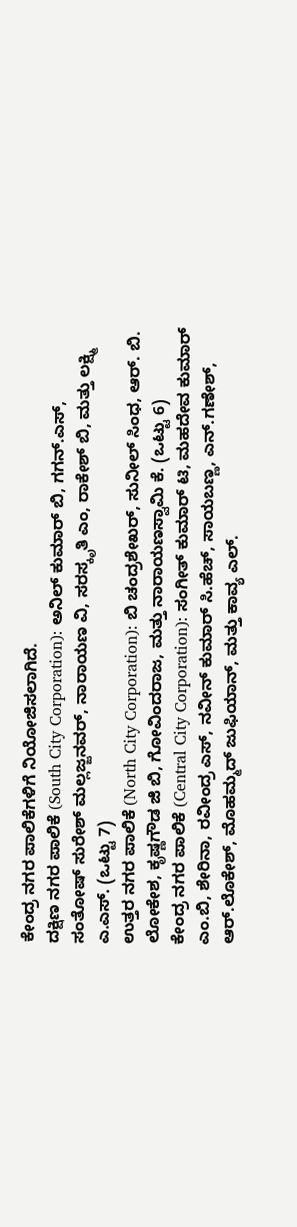ಕೇಂದ್ರ ನಗರ ಪಾಲಿಕೆಗಳಿಗೆ ನಿಯೋಜಿಸಲಾಗಿದೆ.
ದಕ್ಷಿಣ ನಗರ ಪಾಲಿಕೆ (South City Corporation): ಅನಿಲ್ ಕುಮಾರ್ ಬಿ, ಗಗನ್.ಎಸ್, ಸಂತೋಷ್ ಸುರೇಶ್ ಮಲ್ಲಜ್ಜನವರ್, ನಾರಾಯಣ ವಿ, ಸರಸ್ಕೃತಿ ಎಂ, ರಾಕೇಶ್ ಬಿ, ಮತ್ತು ಲಕ್ಷ್ಮಿ ಎ.ಎಸ್. (ಒಟ್ಟು 7)
ಉತ್ತರ ನಗರ ಪಾಲಿಕೆ (North City Corporation): ಬಿ ಚಂದ್ರಶೇಖರ್, ಸುನೀಲ್ ಸಿಂಧ, ಆರ್. ಬಿ. ಲೋಕೇಶ, ಕೃಷ್ಣಗೌಡ ಜಿ ಬಿ, ಗೋವಿಂದರಾಜ, ಮತ್ತು ನಾರಾಯಣಸ್ವಾಮಿ ಕೆ. (ಒಟ್ಟು 6)
ಕೇಂದ್ರ ನಗರ ಪಾಲಿಕೆ (Central City Corporation): ಸಂಗೀತ್ ಕುಮಾರ್ ಟಿ, ಮಹದೇವ ಕುಮಾರ್ ಎಂ.ಬಿ, ಶೇರಿನಾ, ರವೀಂದ್ರ ಎಸ್, ನವೀನ್ ಕುಮಾರ್ ಸಿ.ಹೆಚ್, ಸಾಯಬಣ್ಣ, ಎನ್.ಗಣೇಶ್, ಆರ್.ಲೊಕೇಶ್, ಮೊಹಮ್ಮದ್ ಜುಫಿಯಾನ್, ಮತ್ತು ಕಾವ್ಯ ಎಲ್.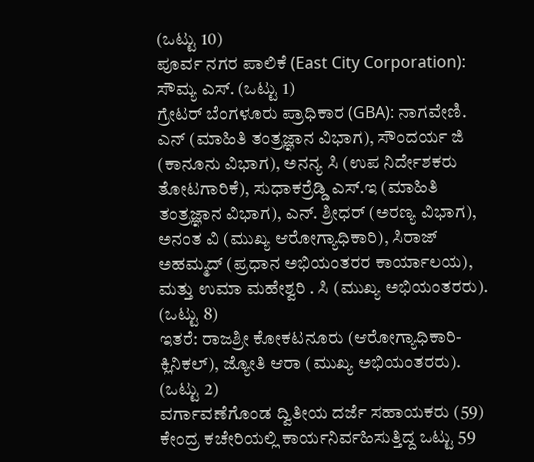(ಒಟ್ಟು 10)
ಪೂರ್ವ ನಗರ ಪಾಲಿಕೆ (East City Corporation): ಸೌಮ್ಯ ಎಸ್. (ಒಟ್ಟು 1)
ಗ್ರೇಟರ್ ಬೆಂಗಳೂರು ಪ್ರಾಧಿಕಾರ (GBA): ನಾಗವೇಣಿ. ಎನ್ (ಮಾಹಿತಿ ತಂತ್ರಜ್ಞಾನ ವಿಭಾಗ), ಸೌಂದರ್ಯ ಜಿ (ಕಾನೂನು ವಿಭಾಗ), ಅನನ್ಯ ಸಿ (ಉಪ ನಿರ್ದೇಶಕರು ತೋಟಗಾರಿಕೆ), ಸುಧಾಕರ್ರೆಡ್ಡಿ ಎಸ್.ಇ (ಮಾಹಿತಿ ತಂತ್ರಜ್ಞಾನ ವಿಭಾಗ), ಎನ್. ಶ್ರೀಧರ್ (ಅರಣ್ಯ ವಿಭಾಗ), ಅನಂತ ವಿ (ಮುಖ್ಯ ಆರೋಗ್ಯಾಧಿಕಾರಿ), ಸಿರಾಜ್ ಅಹಮ್ಮದ್ (ಪ್ರಧಾನ ಅಭಿಯಂತರರ ಕಾರ್ಯಾಲಯ), ಮತ್ತು ಉಮಾ ಮಹೇಶ್ವರಿ . ಸಿ (ಮುಖ್ಯ ಅಭಿಯಂತರರು). (ಒಟ್ಟು 8)
ಇತರೆ: ರಾಜಶ್ರೀ ಕೋಕಟನೂರು (ಆರೋಗ್ಯಾಧಿಕಾರಿ-ಕ್ಲಿನಿಕಲ್), ಜ್ಯೋತಿ ಆರಾ (ಮುಖ್ಯ ಅಭಿಯಂತರರು). (ಒಟ್ಟು 2)
ವರ್ಗಾವಣೆಗೊಂಡ ದ್ವಿತೀಯ ದರ್ಜೆ ಸಹಾಯಕರು (59)
ಕೇಂದ್ರ ಕಚೇರಿಯಲ್ಲಿ ಕಾರ್ಯನಿರ್ವಹಿಸುತ್ತಿದ್ದ ಒಟ್ಟು 59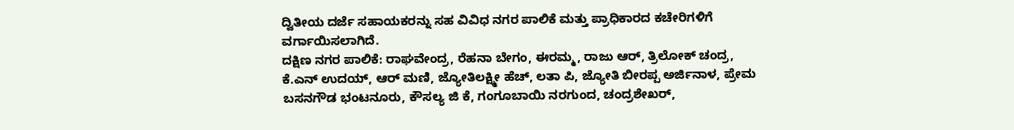ದ್ವಿತೀಯ ದರ್ಜೆ ಸಹಾಯಕರನ್ನು ಸಹ ವಿವಿಧ ನಗರ ಪಾಲಿಕೆ ಮತ್ತು ಪ್ರಾಧಿಕಾರದ ಕಚೇರಿಗಳಿಗೆ ವರ್ಗಾಯಿಸಲಾಗಿದೆ.
ದಕ್ಷಿಣ ನಗರ ಪಾಲಿಕೆ: ರಾಘವೇಂದ್ರ, ರೆಹನಾ ಬೇಗಂ, ಈರಮ್ಮ, ರಾಜು ಆರ್, ತ್ರಿಲೋಕ್ ಚಂದ್ರ, ಕೆ.ಎನ್ ಉದಯ್, ಆರ್ ಮಣಿ, ಜ್ಯೋತಿಲಕ್ಷ್ಮೀ ಹೆಚ್, ಲತಾ ಪಿ, ಜ್ಯೋತಿ ಬೀರಪ್ಪ ಅರ್ಜಿನಾಳ, ಪ್ರೇಮ ಬಸನಗೌಡ ಭಂಟನೂರು, ಕೌಸಲ್ಯ ಜಿ ಕೆ, ಗಂಗೂಬಾಯಿ ನರಗುಂದ, ಚಂದ್ರಶೇಖರ್,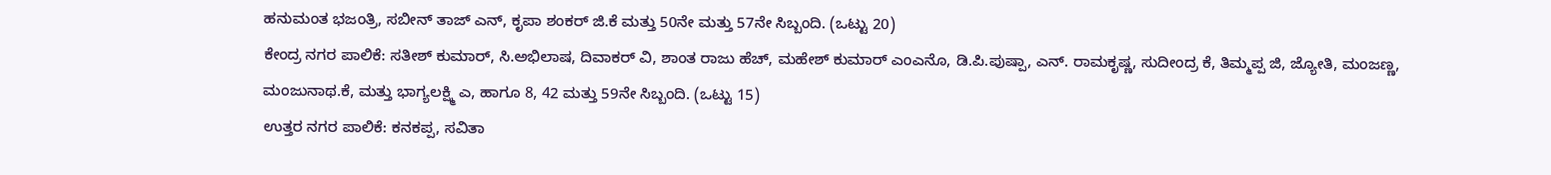ಹನುಮಂತ ಭಜಂತ್ರಿ, ಸಬೀನ್ ತಾಜ್ ಎನ್, ಕೃಪಾ ಶಂಕರ್ ಜಿ.ಕೆ ಮತ್ತು 50ನೇ ಮತ್ತು 57ನೇ ಸಿಬ್ಬಂದಿ. (ಒಟ್ಟು 20)
ಕೇಂದ್ರ ನಗರ ಪಾಲಿಕೆ: ಸತೀಶ್ ಕುಮಾರ್, ಸಿ.ಅಭಿಲಾಷ, ದಿವಾಕರ್ ವಿ, ಶಾಂತ ರಾಜು ಹೆಚ್, ಮಹೇಶ್ ಕುಮಾರ್ ಎಂಎನೊ, ಡಿ.ಪಿ.ಪುಷ್ಪಾ, ಎನ್. ರಾಮಕೃಷ್ಣ, ಸುದೀಂದ್ರ ಕೆ, ತಿಮ್ಮಪ್ಪ ಜಿ, ಜ್ಯೋತಿ, ಮಂಜಣ್ಣ, ಮಂಜುನಾಥ.ಕೆ, ಮತ್ತು ಭಾಗ್ಯಲಕ್ಷ್ಮಿ ಎ, ಹಾಗೂ 8, 42 ಮತ್ತು 59ನೇ ಸಿಬ್ಬಂದಿ. (ಒಟ್ಟು 15)
ಉತ್ತರ ನಗರ ಪಾಲಿಕೆ: ಕನಕಪ್ಪ, ಸವಿತಾ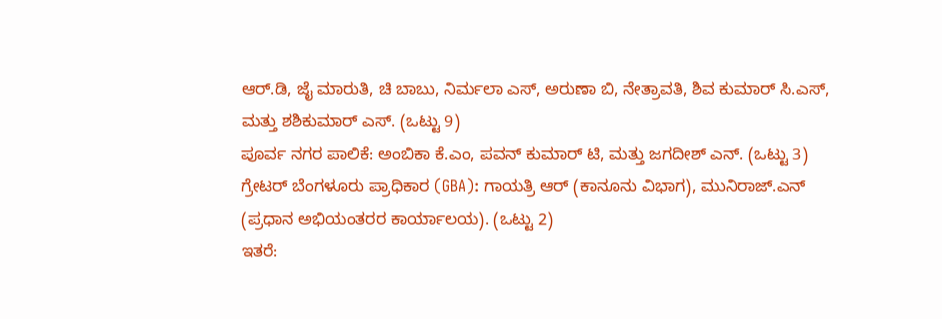ಆರ್.ಡಿ, ಜೈ ಮಾರುತಿ, ಚಿ ಬಾಬು, ನಿರ್ಮಲಾ ಎಸ್, ಅರುಣಾ ಬಿ, ನೇತ್ರಾವತಿ, ಶಿವ ಕುಮಾರ್ ಸಿ.ಎಸ್, ಮತ್ತು ಶಶಿಕುಮಾರ್ ಎಸ್. (ಒಟ್ಟು 9)
ಪೂರ್ವ ನಗರ ಪಾಲಿಕೆ: ಅಂಬಿಕಾ ಕೆ.ಎಂ, ಪವನ್ ಕುಮಾರ್ ಟಿ, ಮತ್ತು ಜಗದೀಶ್ ಎನ್. (ಒಟ್ಟು 3)
ಗ್ರೇಟರ್ ಬೆಂಗಳೂರು ಪ್ರಾಧಿಕಾರ (GBA): ಗಾಯತ್ರಿ ಆರ್ (ಕಾನೂನು ವಿಭಾಗ), ಮುನಿರಾಜ್.ಎನ್ (ಪ್ರಧಾನ ಅಭಿಯಂತರರ ಕಾರ್ಯಾಲಯ). (ಒಟ್ಟು 2)
ಇತರೆ: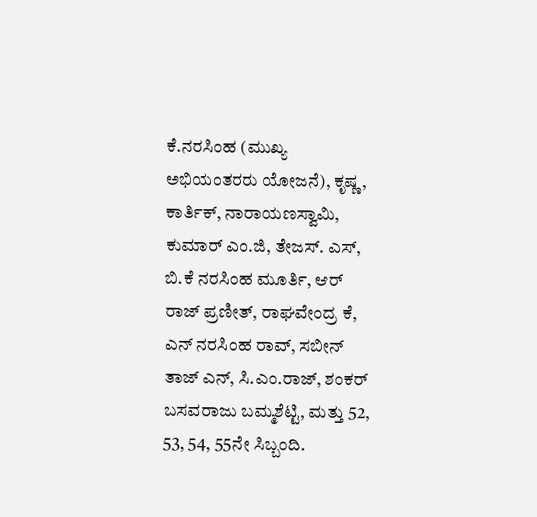ಕೆ.ನರಸಿಂಹ (ಮುಖ್ಯ ಅಭಿಯಂತರರು ಯೋಜನೆ), ಕೃಷ್ಣ, ಕಾರ್ತಿಕ್, ನಾರಾಯಣಸ್ವಾಮಿ, ಕುಮಾರ್ ಎಂ.ಜಿ, ತೇಜಸ್. ಎಸ್, ಬಿ.ಕೆ ನರಸಿಂಹ ಮೂರ್ತಿ, ಆರ್ ರಾಜ್ ಪ್ರಣೀತ್, ರಾಘವೇಂದ್ರ ಕೆ, ಎನ್ ನರಸಿಂಹ ರಾವ್, ಸಬೀನ್ ತಾಜ್ ಎನ್, ಸಿ.ಎಂ.ರಾಜ್, ಶಂಕರ್ ಬಸವರಾಜು ಬಮ್ಮಶೆಟ್ಟಿ, ಮತ್ತು 52, 53, 54, 55ನೇ ಸಿಬ್ಬಂದಿ.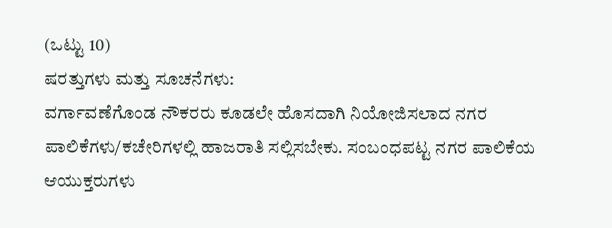(ಒಟ್ಟು 10)
ಷರತ್ತುಗಳು ಮತ್ತು ಸೂಚನೆಗಳು:
ವರ್ಗಾವಣೆಗೊಂಡ ನೌಕರರು ಕೂಡಲೇ ಹೊಸದಾಗಿ ನಿಯೋಜಿಸಲಾದ ನಗರ ಪಾಲಿಕೆಗಳು/ಕಚೇರಿಗಳಲ್ಲಿ ಹಾಜರಾತಿ ಸಲ್ಲಿಸಬೇಕು. ಸಂಬಂಧಪಟ್ಟ ನಗರ ಪಾಲಿಕೆಯ ಆಯುಕ್ತರುಗಳು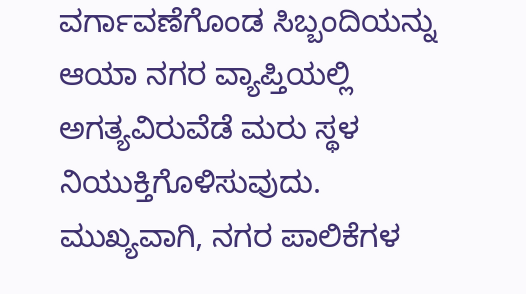ವರ್ಗಾವಣೆಗೊಂಡ ಸಿಬ್ಬಂದಿಯನ್ನು ಆಯಾ ನಗರ ವ್ಯಾಪ್ತಿಯಲ್ಲಿ ಅಗತ್ಯವಿರುವೆಡೆ ಮರು ಸ್ಥಳ ನಿಯುಕ್ತಿಗೊಳಿಸುವುದು.
ಮುಖ್ಯವಾಗಿ, ನಗರ ಪಾಲಿಕೆಗಳ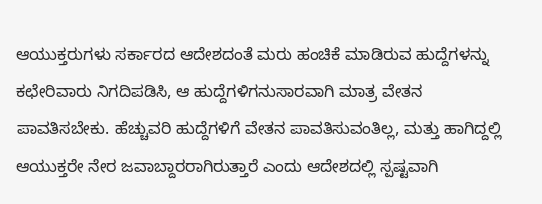ಆಯುಕ್ತರುಗಳು ಸರ್ಕಾರದ ಆದೇಶದಂತೆ ಮರು ಹಂಚಿಕೆ ಮಾಡಿರುವ ಹುದ್ದೆಗಳನ್ನು ಕಛೇರಿವಾರು ನಿಗದಿಪಡಿಸಿ, ಆ ಹುದ್ದೆಗಳಿಗನುಸಾರವಾಗಿ ಮಾತ್ರ ವೇತನ ಪಾವತಿಸಬೇಕು. ಹೆಚ್ಚುವರಿ ಹುದ್ದೆಗಳಿಗೆ ವೇತನ ಪಾವತಿಸುವಂತಿಲ್ಲ, ಮತ್ತು ಹಾಗಿದ್ದಲ್ಲಿ ಆಯುಕ್ತರೇ ನೇರ ಜವಾಬ್ದಾರರಾಗಿರುತ್ತಾರೆ ಎಂದು ಆದೇಶದಲ್ಲಿ ಸ್ಪಷ್ಟವಾಗಿ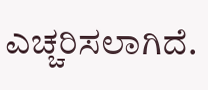ಎಚ್ಚರಿಸಲಾಗಿದೆ.